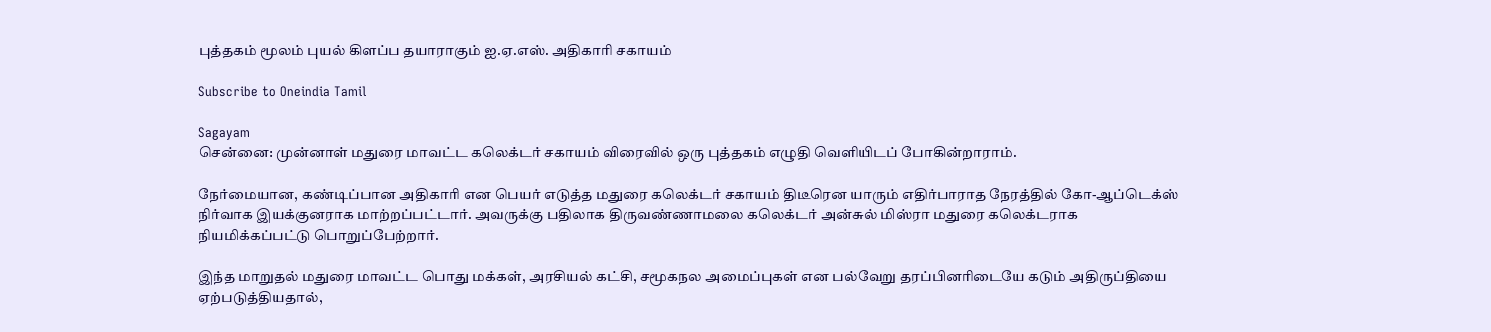புத்தகம் மூலம் புயல் கிளப்ப தயாராகும் ஐ.ஏ.எஸ். அதிகாரி சகாயம்

Subscribe to Oneindia Tamil

Sagayam
சென்னை: முன்னாள் மதுரை மாவட்ட கலெக்டர் சகாயம் விரைவில் ஒரு புத்தகம் எழுதி வெளியிடப் போகின்றாராம்.

நேர்மையான, கண்டிப்பான அதிகாரி என பெயர் எடுத்த மதுரை கலெக்டர் சகாயம் திடீரென யாரும் எதிர்பாராத நேரத்தில் கோ-ஆப்டெக்ஸ் நிர்வாக இயக்குனராக மாற்றப்பட்டார். அவருக்கு பதிலாக திருவண்ணாமலை கலெக்டர் அன்சுல் மிஸ்ரா மதுரை கலெக்டராக நியமிக்கப்பட்டு பொறுப்பேற்றார்.

இந்த மாறுதல் மதுரை மாவட்ட பொது மக்கள், அரசியல் கட்சி, சமூகநல அமைப்புகள் என பல்வேறு தரப்பினரிடையே கடும் அதிருப்தியை ஏற்படுத்தியதால்,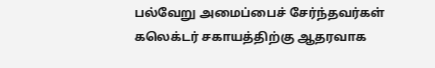பல்வேறு அமைப்பைச் சேர்ந்தவர்கள் கலெக்டர் சகாயத்திற்கு ஆதரவாக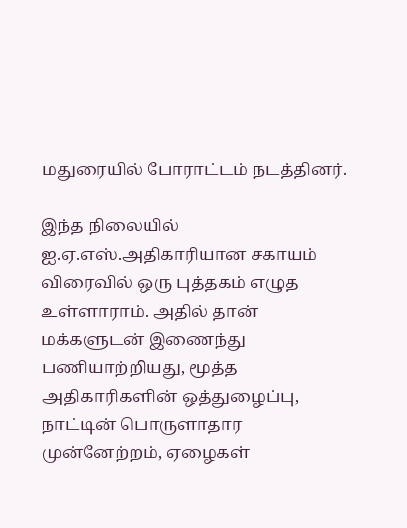மதுரையில் போராட்டம் நடத்தினர்.

இந்த நிலையில் ஐ.ஏ.எஸ்.அதிகாரியான சகாயம் விரைவில் ஒரு புத்தகம் எழுத உள்ளாராம். அதில் தான் மக்களுடன் இணைந்து பணியாற்றியது, மூத்த அதிகாரிகளின் ஒத்துழைப்பு, நாட்டின் பொருளாதார முன்னேற்றம், ஏழைகள்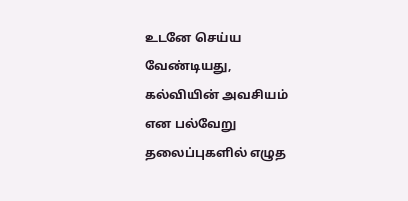உடனே செய்ய வேண்டியது, கல்வியின் அவசியம் என பல்வேறு தலைப்புகளில் எழுத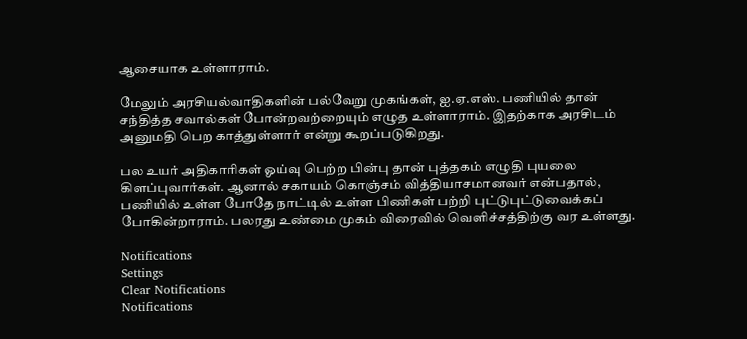ஆசையாக உள்ளாராம்.

மேலும் அரசியல்வாதிகளின் பல்வேறு முகங்கள், ஐ.ஏ.எஸ். பணியில் தான் சந்தித்த சவால்கள் போன்றவற்றையும் எழுத உள்ளாராம். இதற்காக அரசிடம் அனுமதி பெற காத்துள்ளார் என்று கூறப்படுகிறது.

பல உயர் அதிகாரிகள் ஓய்வு பெற்ற பின்பு தான் புத்தகம் எழுதி புயலை கிளப்புவார்கள். ஆனால் சகாயம் கொஞ்சம் வித்தியாசமானவர் என்பதால், பணியில் உள்ள போதே நாட்டில் உள்ள பிணிகள் பற்றி புட்டுபுட்டுவைக்கப் போகின்றாராம். பலரது உண்மை முகம் விரைவில் வெளிச்சத்திற்கு வர உள்ளது.

Notifications
Settings
Clear Notifications
Notifications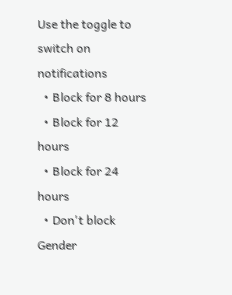Use the toggle to switch on notifications
  • Block for 8 hours
  • Block for 12 hours
  • Block for 24 hours
  • Don't block
Gender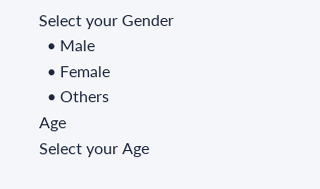Select your Gender
  • Male
  • Female
  • Others
Age
Select your Age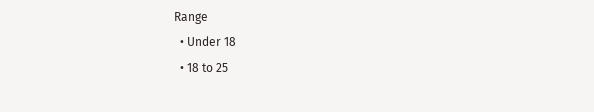Range
  • Under 18
  • 18 to 25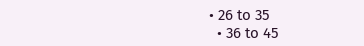• 26 to 35
  • 36 to 45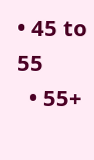• 45 to 55
  • 55+